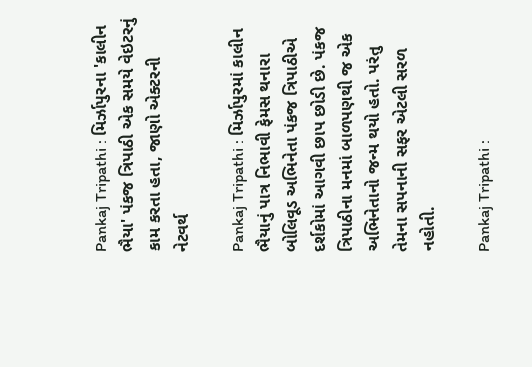Pankaj Tripathi : મિર્ઝાપુરના 'કાલીન ભૈયા' પંકજ ત્રિપાઠી એક સમયે વેઇટરનું કામ કરતા હતા, જાણો એક્ટરની નેટવર્થ

Pankaj Tripathi : મિર્ઝાપુરમાં કાલીન ભૈયાનું પાત્ર નિભાવી ફેમસ થનારા બોલિવૂડ અભિનેતા પંકજ ત્રિપાઠીએ દર્શકોમાં આગવી છાપ છોડી છે. પંકજ ત્રિપાઠીના મનમાં બાળપણથી જ એક અભિનેતાનો જન્મ થયો હતો. પરંતુ તેમના સપનાની સફર એટલી સરળ નહોતી.

Pankaj Tripathi :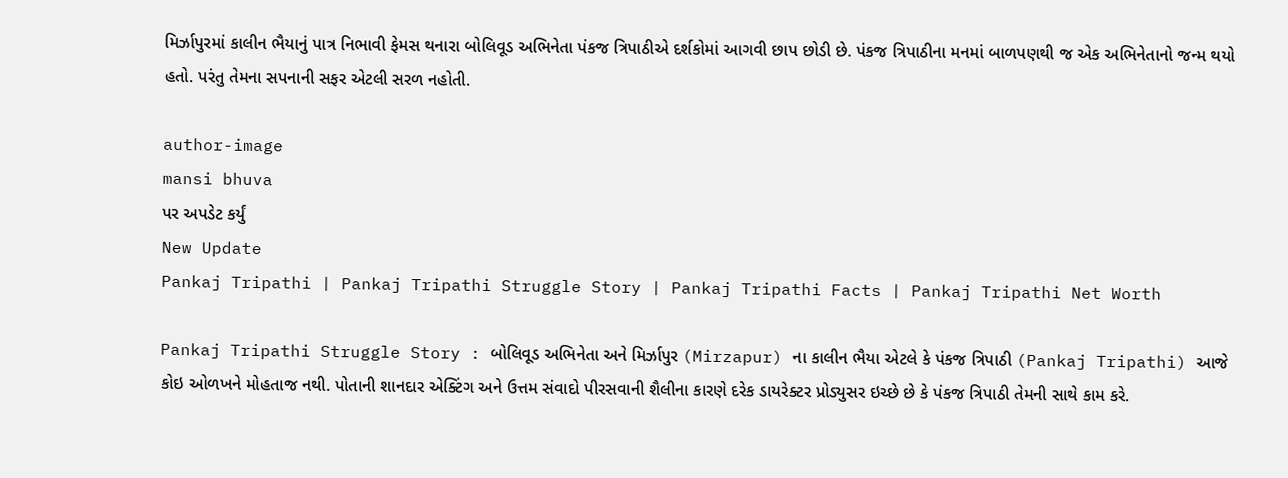મિર્ઝાપુરમાં કાલીન ભૈયાનું પાત્ર નિભાવી ફેમસ થનારા બોલિવૂડ અભિનેતા પંકજ ત્રિપાઠીએ દર્શકોમાં આગવી છાપ છોડી છે. પંકજ ત્રિપાઠીના મનમાં બાળપણથી જ એક અભિનેતાનો જન્મ થયો હતો. પરંતુ તેમના સપનાની સફર એટલી સરળ નહોતી.

author-image
mansi bhuva
પર અપડેટ કર્યું
New Update
Pankaj Tripathi | Pankaj Tripathi Struggle Story | Pankaj Tripathi Facts | Pankaj Tripathi Net Worth

Pankaj Tripathi Struggle Story : બોલિવૂડ અભિનેતા અને મિર્ઝાપુર (Mirzapur) ના કાલીન ભૈયા એટલે કે પંકજ ત્રિપાઠી (Pankaj Tripathi) આજે કોઇ ઓળખને મોહતાજ નથી. પોતાની શાનદાર એક્ટિંગ અને ઉત્તમ સંવાદો પીરસવાની શૈલીના કારણે દરેક ડાયરેક્ટર પ્રોડ્યુસર ઇચ્છે છે કે પંકજ ત્રિપાઠી તેમની સાથે કામ કરે.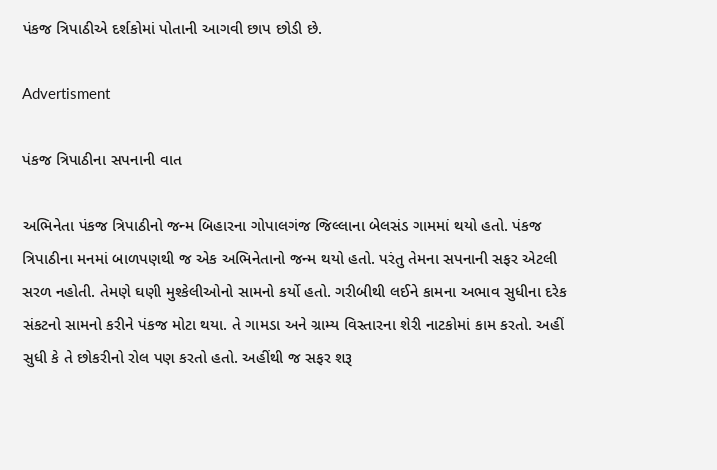પંકજ ત્રિપાઠીએ દર્શકોમાં પોતાની આગવી છાપ છોડી છે.

Advertisment

પંકજ ત્રિપાઠીના સપનાની વાત

અભિનેતા પંકજ ત્રિપાઠીનો જન્મ બિહારના ગોપાલગંજ જિલ્લાના બેલસંડ ગામમાં થયો હતો. પંકજ ત્રિપાઠીના મનમાં બાળપણથી જ એક અભિનેતાનો જન્મ થયો હતો. પરંતુ તેમના સપનાની સફર એટલી સરળ નહોતી. તેમણે ઘણી મુશ્કેલીઓનો સામનો કર્યો હતો. ગરીબીથી લઈને કામના અભાવ સુધીના દરેક સંકટનો સામનો કરીને પંકજ મોટા થયા. તે ગામડા અને ગ્રામ્ય વિસ્તારના શેરી નાટકોમાં કામ કરતો. અહીં સુધી કે તે છોકરીનો રોલ પણ કરતો હતો. અહીંથી જ સફર શરૂ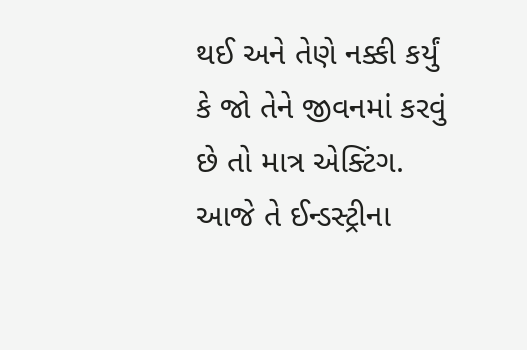થઈ અને તેણે નક્કી કર્યું કે જો તેને જીવનમાં કરવું છે તો માત્ર એક્ટિંગ. આજે તે ઈન્ડસ્ટ્રીના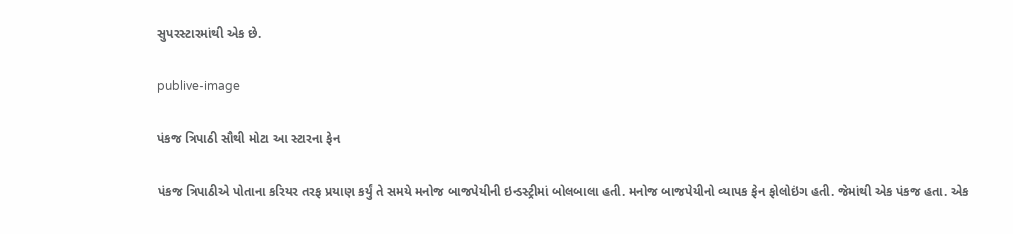સુપરસ્ટારમાંથી એક છે.

publive-image

પંકજ ત્રિપાઠી સૌથી મોટા આ સ્ટારના ફેન

પંકજ ત્રિપાઠીએ પોતાના કરિયર તરફ પ્રયાણ કર્યું તે સમયે મનોજ બાજપેયીની ઇન્ડસ્ટ્રીમાં બોલબાલા હતી. મનોજ બાજપેયીનો વ્યાપક ફેન ફોલોઇંગ હતી. જેમાંથી એક પંકજ હતા. એક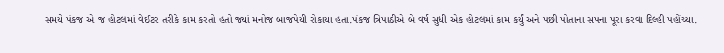સમયે પંકજ એ જ હોટલમાં વેઈટર તરીકે કામ કરતો હતો જ્યાં મનોજ બાજપેયી રોકાયા હતા.પંકજ ત્રિપાઠીએ બે વર્ષ સુધી એક હોટલમાં કામ કર્યું અને પછી પોતાના સપના પૂરા કરવા દિલ્હી પહોંચ્યા.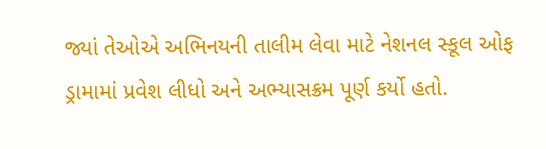જ્યાં તેઓએ અભિનયની તાલીમ લેવા માટે નેશનલ સ્કૂલ ઓફ ડ્રામામાં પ્રવેશ લીધો અને અભ્યાસક્રમ પૂર્ણ કર્યો હતો.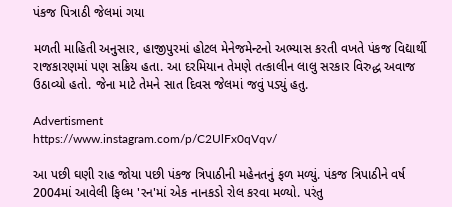પંકજ પિત્રાઠી જેલમાં ગયા

મળતી માહિતી અનુસાર, હાજીપુરમાં હોટલ મેનેજમેન્ટનો અભ્યાસ કરતી વખતે પંકજ વિદ્યાર્થી રાજકારણમાં પણ સક્રિય હતા. આ દરમિયાન તેમણે તત્કાલીન લાલુ સરકાર વિરુદ્ધ અવાજ ઉઠાવ્યો હતો. જેના માટે તેમને સાત દિવસ જેલમાં જવું પડ્યું હતુ.

Advertisment
https://www.instagram.com/p/C2UlFx0qVqv/

આ પછી ઘણી રાહ જોયા પછી પંકજ ત્રિપાઠીની મહેનતનું ફળ મળ્યું. પંકજ ત્રિપાઠીને વર્ષ 2004માં આવેલી ફિલ્મ 'રન'માં એક નાનકડો રોલ કરવા મળ્યો. પરંતુ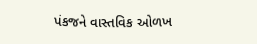પંકજને વાસ્તવિક ઓળખ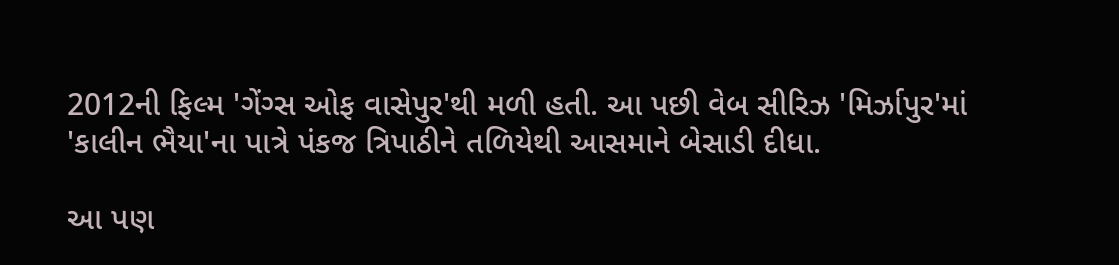2012ની ફિલ્મ 'ગેંગ્સ ઓફ વાસેપુર'થી મળી હતી. આ પછી વેબ સીરિઝ 'મિર્ઝાપુર'માં 'કાલીન ભૈયા'ના પાત્રે પંકજ ત્રિપાઠીને તળિયેથી આસમાને બેસાડી દીધા.

આ પણ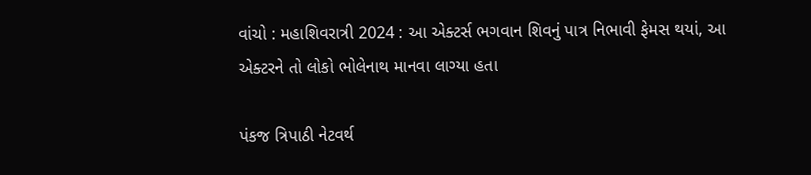વાંચો : મહાશિવરાત્રી 2024 : આ એક્ટર્સ ભગવાન શિવનું પાત્ર નિભાવી ફેમસ થયાં, આ એક્ટરને તો લોકો ભોલેનાથ માનવા લાગ્યા હતા

પંકજ ત્રિપાઠી નેટવર્થ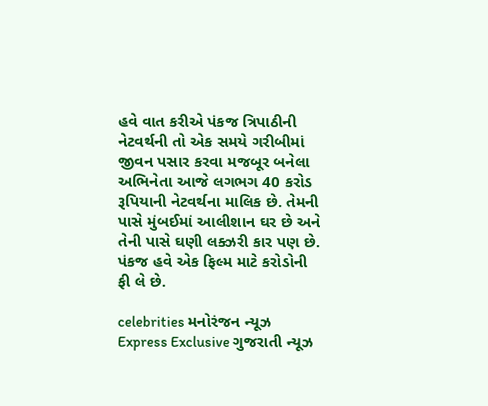હવે વાત કરીએ પંકજ ત્રિપાઠીની નેટવર્થની તો એક સમયે ગરીબીમાં જીવન પસાર કરવા મજબૂર બનેલા અભિનેતા આજે લગભગ 40 કરોડ રૂપિયાની નેટવર્થના માલિક છે. તેમની પાસે મુંબઈમાં આલીશાન ઘર છે અને તેની પાસે ઘણી લક્ઝરી કાર પણ છે. પંકજ હવે એક ફિલ્મ માટે કરોડોની ફી લે છે.

celebrities મનોરંજન ન્યૂઝ Express Exclusive ગુજરાતી ન્યૂઝ